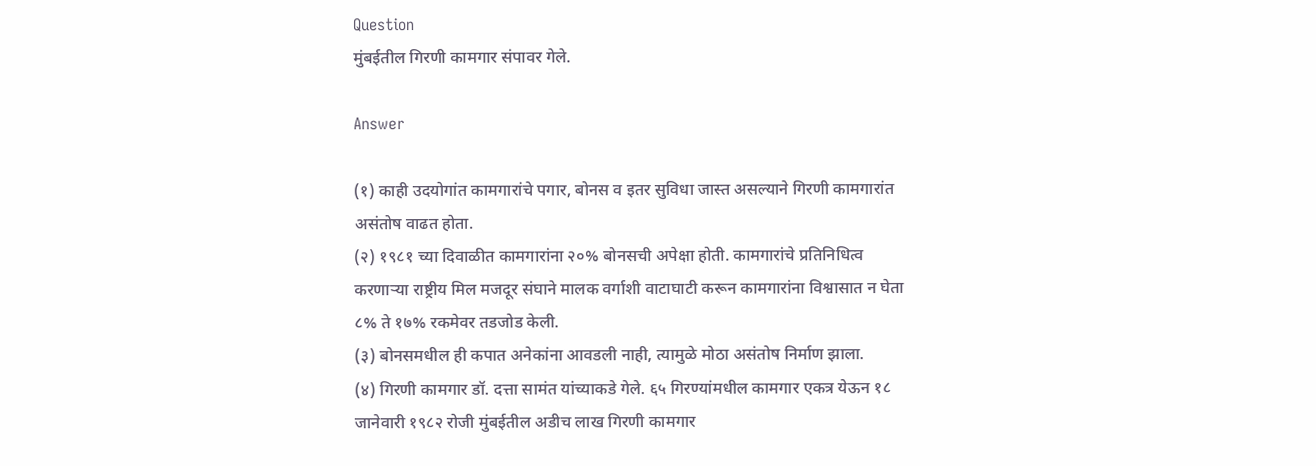Question
मुंबईतील गिरणी कामगार संपावर गेले.

Answer

(१) काही उदयोगांत कामगारांचे पगार, बोनस व इतर सुविधा जास्त असल्याने गिरणी कामगारांत असंतोष वाढत होता.
(२) १९८१ च्या दिवाळीत कामगारांना २०% बोनसची अपेक्षा होती. कामगारांचे प्रतिनिधित्व करणाऱ्या राष्ट्रीय मिल मजदूर संघाने मालक वर्गाशी वाटाघाटी करून कामगारांना विश्वासात न घेता ८% ते १७% रकमेवर तडजोड केली.
(३) बोनसमधील ही कपात अनेकांना आवडली नाही, त्यामुळे मोठा असंतोष निर्माण झाला.
(४) गिरणी कामगार डॉ. दत्ता सामंत यांच्याकडे गेले. ६५ गिरण्यांमधील कामगार एकत्र येऊन १८ जानेवारी १९८२ रोजी मुंबईतील अडीच लाख गिरणी कामगार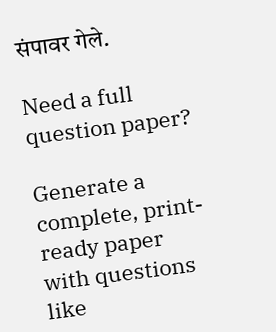संपावर गेले.

Need a full question paper?

Generate a complete, print-ready paper with questions like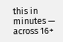this in minutes — across 16+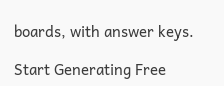boards, with answer keys.

Start Generating Free